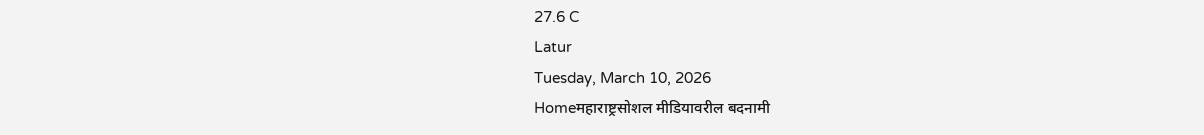27.6 C
Latur
Tuesday, March 10, 2026
Homeमहाराष्ट्रसोशल मीडियावरील बदनामी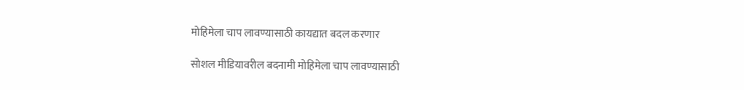मोहिमेला चाप लावण्यासाठी कायद्यात बदल करणार

सोशल मीडियावरील बदनामी मोहिमेला चाप लावण्यासाठी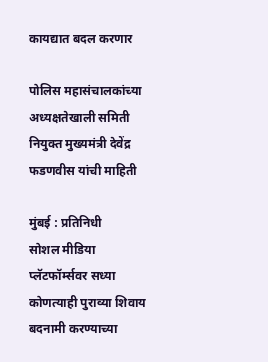कायद्यात बदल करणार

पोलिस महासंचालकांच्या अध्यक्षतेखाली समिती नियुक्त मुख्यमंत्री देवेंद्र फडणवीस यांची माहिती

मुंबई : प्रतिनिधी
सोशल मीडिया प्लॅटफॉर्म्सवर सध्या कोणत्याही पुराव्या शिवाय बदनामी करण्याच्या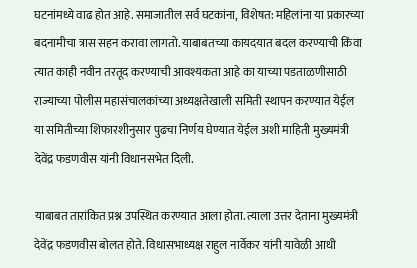घटनांमध्ये वाढ होत आहे. समाजातील सर्व घटकांना, विशेषत: महिलांना या प्रकारच्या बदनामीचा त्रास सहन करावा लागतो. याबाबतच्या कायदयात बदल करण्याची किंवा त्यात काही नवीन तरतूद करण्याची आवश्यकता आहे का याच्या पडताळणीसाठी राज्याच्या पोलीस महासंचालकांच्या अध्यक्षतेखाली समिती स्थापन करण्यात येईल या समितीच्या शिफारशीनुसार पुढचा निर्णय घेण्यात येईल अशी माहिती मुख्यमंत्री देवेंद्र फडणवीस यांनी विधानसभेत दिली.

याबाबत तारांकित प्रश्न उपस्थित करण्यात आला होता. त्याला उत्तर देताना मुख्यमंत्री देवेंद्र फडणवीस बोलत होते. विधासभाध्यक्ष राहुल नार्वेकर यांनी यावेळी आधी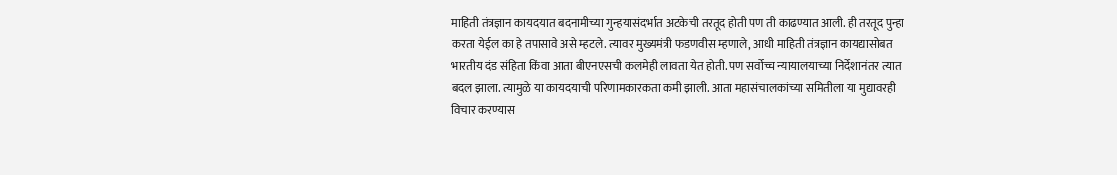माहिती तंत्रज्ञान कायदयात बदनामीच्या गुन्हयासंदर्भात अटकेची तरतूद होती पण ती काढण्यात आली. ही तरतूद पुन्हा करता येईल का हे तपासावे असे म्हटले. त्यावर मुख्यमंत्री फडणवीस म्हणाले, आधी माहिती तंत्रज्ञान कायद्यासोबत भारतीय दंड संहिता किंवा आता बीएनएसची कलमेही लावता येत होती. पण सर्वोच्च न्यायालयाच्या निर्देशानंतर त्यात बदल झाला. त्यामुळे या कायदयाची परिणामकारकता कमी झाली. आता महासंचालकांच्या समितीला या मुद्यावरही विचार करण्यास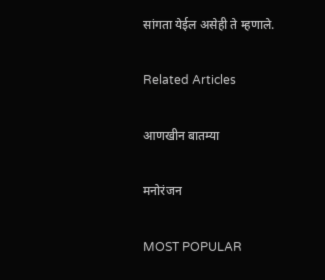सांगता येईल असेही ते म्हणाले.

Related Articles

आणखीन बातम्या

मनोरंजन

MOST POPULAR